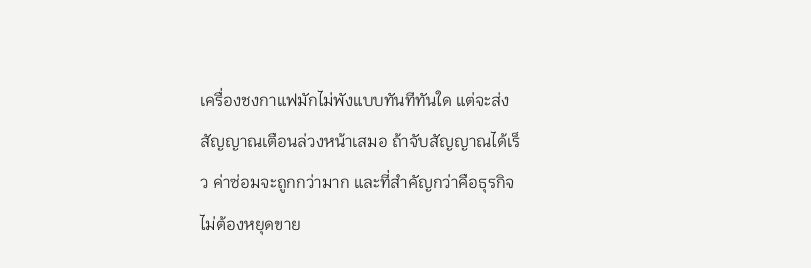เครื่องชงกาแฟมักไม่พังแบบทันทีทันใด แต่จะส่งสัญญาณเตือนล่วงหน้าเสมอ ถ้าจับสัญญาณได้เร็ว ค่าซ่อมจะถูกกว่ามาก และที่สำคัญกว่าคือธุรกิจไม่ต้องหยุดขาย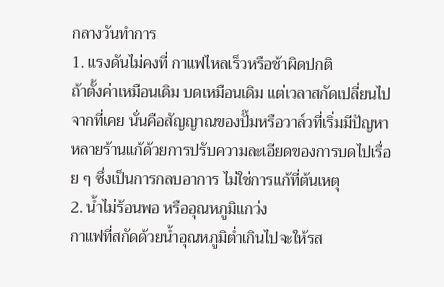กลางวันทำการ
1. แรงดันไม่คงที่ กาแฟไหลเร็วหรือช้าผิดปกติ
ถ้าตั้งค่าเหมือนเดิม บดเหมือนเดิม แต่เวลาสกัดเปลี่ยนไปจากที่เคย นั่นคือสัญญาณของปั๊มหรือวาล์วที่เริ่มมีปัญหา หลายร้านแก้ด้วยการปรับความละเอียดของการบดไปเรื่อย ๆ ซึ่งเป็นการกลบอาการ ไม่ใช่การแก้ที่ต้นเหตุ
2. น้ำไม่ร้อนพอ หรืออุณหภูมิแกว่ง
กาแฟที่สกัดด้วยน้ำอุณหภูมิต่ำเกินไปจะให้รส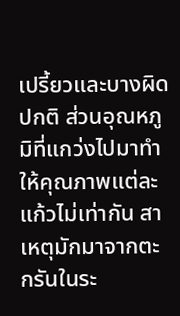เปรี้ยวและบางผิดปกติ ส่วนอุณหภูมิที่แกว่งไปมาทำให้คุณภาพแต่ละแก้วไม่เท่ากัน สาเหตุมักมาจากตะกรันในระ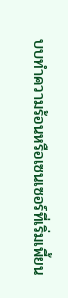บบทำความร้อนหรือเซนเซอร์ที่เริ่มเพี้ยน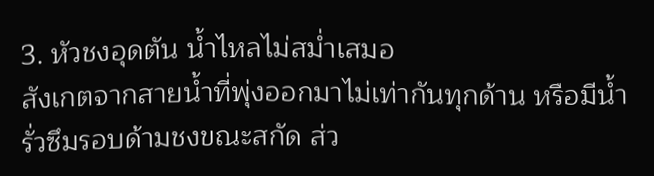3. หัวชงอุดตัน น้ำไหลไม่สม่ำเสมอ
สังเกตจากสายน้ำที่พุ่งออกมาไม่เท่ากันทุกด้าน หรือมีน้ำรั่วซึมรอบด้ามชงขณะสกัด ส่ว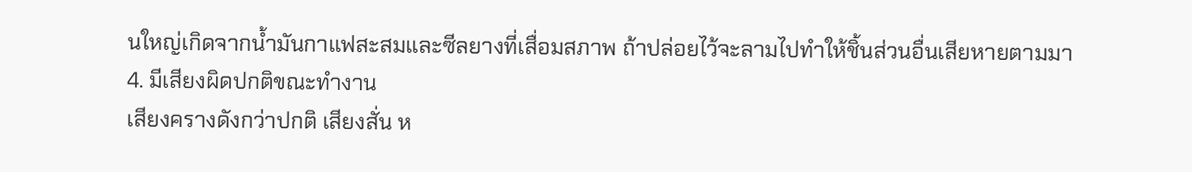นใหญ่เกิดจากน้ำมันกาแฟสะสมและซีลยางที่เสื่อมสภาพ ถ้าปล่อยไว้จะลามไปทำให้ชิ้นส่วนอื่นเสียหายตามมา
4. มีเสียงผิดปกติขณะทำงาน
เสียงครางดังกว่าปกติ เสียงสั่น ห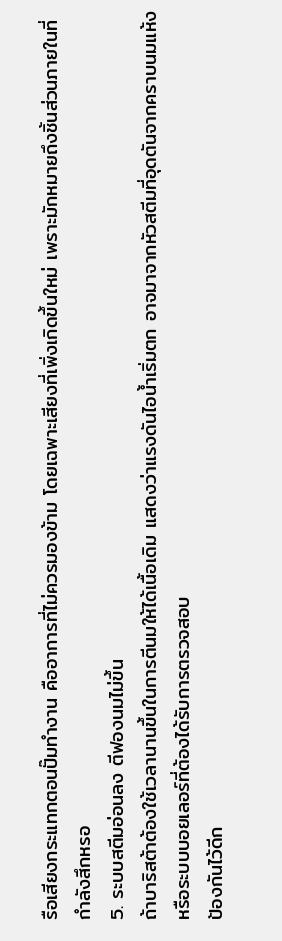รือเสียงกระแทกตอนปั๊มทำงาน คืออาการที่ไม่ควรมองข้าม โดยเฉพาะเสียงที่เพิ่งเกิดขึ้นใหม่ เพราะมักหมายถึงชิ้นส่วนภายในที่กำลังสึกหรอ
5. ระบบสตีมอ่อนลง ตีฟองนมไม่ขึ้น
ถ้าบาริสต้าต้องใช้เวลานานขึ้นในการตีนมให้ได้เนื้อเดิม แสดงว่าแรงดันไอน้ำเริ่มตก อาจมาจากหัวสตีมที่อุดตันจากคราบนมแห้ง หรือระบบบอยเลอร์ที่ต้องได้รับการตรวจสอบ
ป้องกันไว้ดีก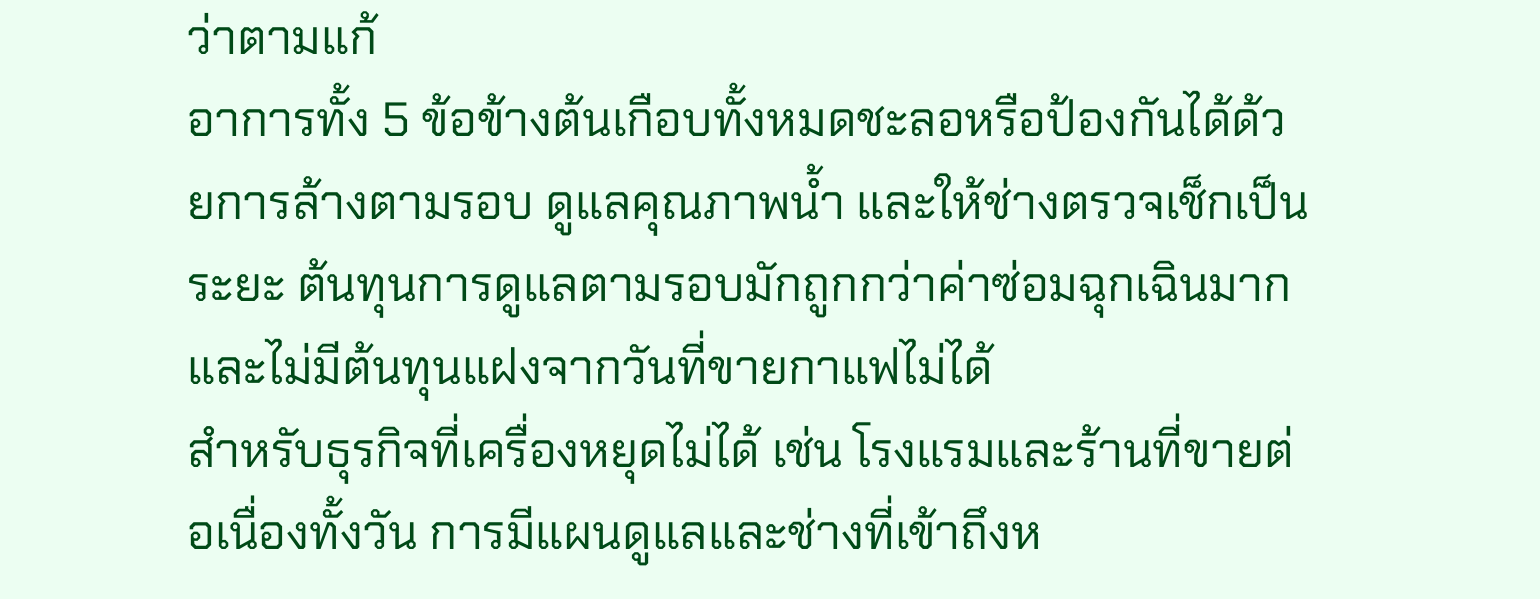ว่าตามแก้
อาการทั้ง 5 ข้อข้างต้นเกือบทั้งหมดชะลอหรือป้องกันได้ด้วยการล้างตามรอบ ดูแลคุณภาพน้ำ และให้ช่างตรวจเช็กเป็นระยะ ต้นทุนการดูแลตามรอบมักถูกกว่าค่าซ่อมฉุกเฉินมาก และไม่มีต้นทุนแฝงจากวันที่ขายกาแฟไม่ได้
สำหรับธุรกิจที่เครื่องหยุดไม่ได้ เช่น โรงแรมและร้านที่ขายต่อเนื่องทั้งวัน การมีแผนดูแลและช่างที่เข้าถึงห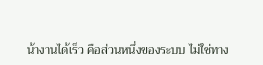น้างานได้เร็ว คือส่วนหนึ่งของระบบ ไม่ใช่ทาง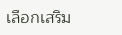เลือกเสริม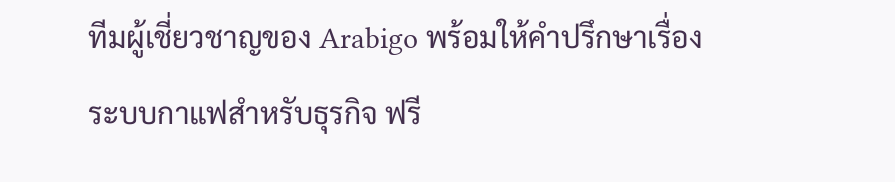ทีมผู้เชี่ยวชาญของ Arabigo พร้อมให้คำปรึกษาเรื่องระบบกาแฟสำหรับธุรกิจ ฟรี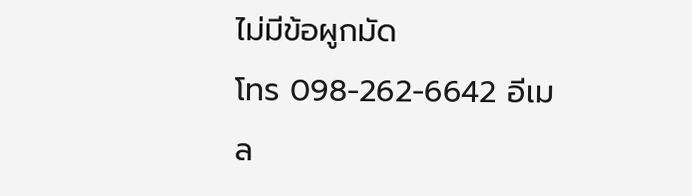ไม่มีข้อผูกมัด
โทร 098-262-6642 อีเมล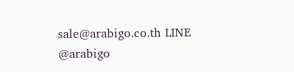sale@arabigo.co.th LINE @arabigo